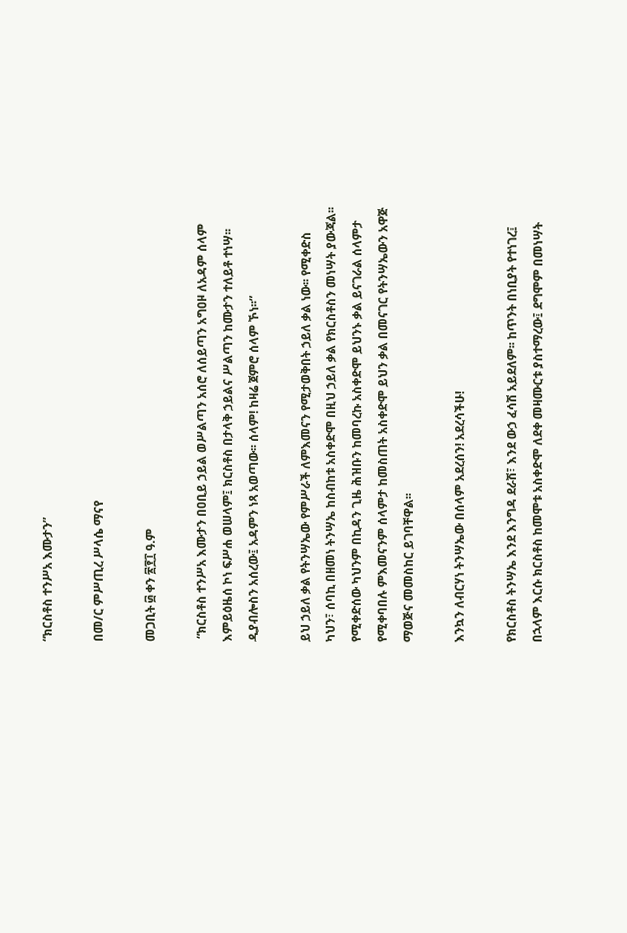“ክርስቶስ ተንሥአ እሙታን”

በመ/ር ምሥጢረ ሥላሴ ማናየ

መጋቢት ፴ ቀን ፳፻፲ ዓ.ም

 “ክርስቶስ ተንሥአ እሙታን በዐቢይ ኃይል ወሥልጣን አሰሮ ለሰይጣን አግዐዞ ለአዳም ሰላም እምይዕዜሰ ኮነ ፍሥሐ ወሠላም፤ ክርስቶስ በታላቅ ኃይልና ሥልጣን ከሙታን ተለይቶ ተነሣ፡፡ ዲያብሎስን አሰረው፤ አዳምን ነጻ አወጣው፡፡ ሰላም! ከዛሬ ጀምሮ ሰላም ኾነ፡፡”

ይህ ኃይለ ቃል የትንሣኤው የምሥራች ለምእመናን የሚታወቅበት ኃይለ ቃል ነው፡፡ የሚቀድስ ካህን፣ ሰባኪ በዘመነ ትንሣኤ ከስብከቱ አስቀድሞ በዚህ ኃይለ ቃል የክርስቶስን መነሣት ያውጃል፡፡ የሚቀድሰው ካህንም በኪዳን ጊዜ ሕዝቡን ከመባረኩ አስቀድሞ ይህንኑ ቃል ይናገራል ሰላምታ የሚቀባበሉ ምእመናንም ሰላምታ ከመስጠት አስቀድሞ ይህን ቃል በመናገር የትንሣኤውን አዋጅ ማወጅና መመስከር ይገባቸዋል፡፡

እንኳን ለብርሃነ ትንሣኤው በሰላም አደረሰን! አደረሳችሁ!

የክርስቶስ ትንሣኤ እንደ እንግዳ ደራሽ፣ እንደ ውኃ ፈሳሽ አይደለም፡፡ ከጥንት በነቢያት የተነገረ፤ በኋላም እርሱ ክርስቶስ ከመሞቱ አስቀድሞ ለደቀ መዛሙርቱ ያስተማረው፤ ደግሞም በመነሣት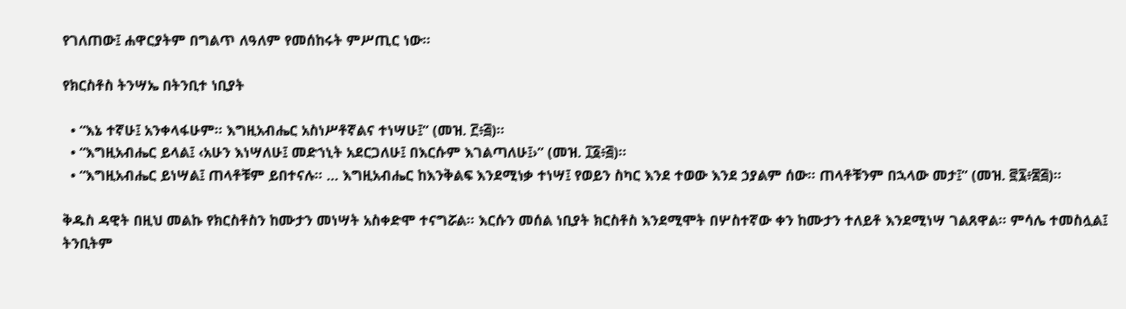የገለጠው፤ ሐዋርያትም በግልጥ ለዓለም የመሰከሩት ምሥጢር ነው፡፡

የክርስቶስ ትንሣኤ በትንቢተ ነቢያት

  • “እኔ ተኛሁ፤ አንቀላፋሁም፡፡ እግዚአብሔር አስነሥቶኛልና ተነሣሁ፤” (መዝ. ፫፥፭)፡፡
  • “እግዚአብሔር ይላል፤ ‹አሁን እነሣለሁ፤ መድኀኒት አደርጋለሁ፤ በእርሱም እገልጣለሁ፤›” (መዝ. ፲፩፥፭)፡፡
  • “እግዚአብሔር ይነሣል፤ ጠላቶቹም ይበተናሉ፡፡ … እግዚአብሔር ከእንቅልፍ እንደሚነቃ ተነሣ፤ የወይን ስካር እንደ ተወው እንደ ኃያልም ሰው፡፡ ጠላቶቹንም በኋላው መታ፤” (መዝ. ፸፯፥፷፭)፡፡

ቅዱስ ዳዊት በዚህ መልኩ የክርስቶስን ከሙታን መነሣት አስቀድሞ ተናግሯል፡፡ እርሱን መሰል ነቢያት ክርስቶስ እንደሚሞት በሦስተኛው ቀን ከሙታን ተለይቶ እንደሚነሣ ገልጸዋል፡፡ ምሳሌ ተመስሏል፤ ትንቢትም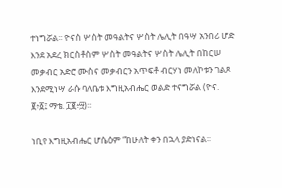ተነግሯል፡፡ ዮናስ ሦስት መዓልትና ሦስት ሌሊት በዓሣ አንበሪ ሆድ እንደ አደረ ክርስቶስም ሦስት መዓልትና ሦስት ሌሊት በከርሠ መቃብር አድሮ ሙስና መቃብርን አጥፍቶ ብርሃነ መለኮቱን ገልጾ እንደሚነሣ ራሱ ባለቤቱ እግዚአብሔር ወልድ ተናግሯል (ዮና. ፪፥፩፤ ማቴ. ፲፪፥፵)፡፡

ነቢየ እግዚአብሔር ሆሴዕም “ከሁለት ቀን በኋላ ያድነናል፡፡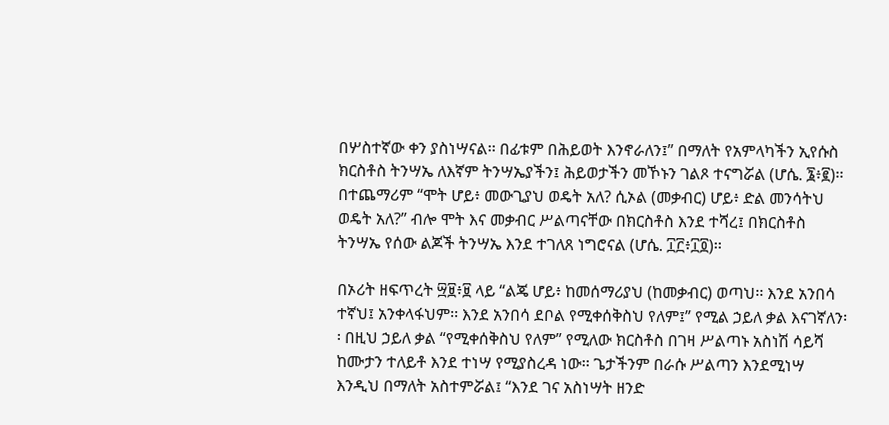በሦስተኛው ቀን ያስነሣናል፡፡ በፊቱም በሕይወት እንኖራለን፤” በማለት የአምላካችን ኢየሱስ ክርስቶስ ትንሣኤ ለእኛም ትንሣኤያችን፤ ሕይወታችን መኾኑን ገልጾ ተናግሯል (ሆሴ. ፮፥፪)፡፡ በተጨማሪም “ሞት ሆይ፥ መውጊያህ ወዴት አለ? ሲኦል (መቃብር) ሆይ፥ ድል መንሳትህ ወዴት አለ?” ብሎ ሞት እና መቃብር ሥልጣናቸው በክርስቶስ እንደ ተሻረ፤ በክርስቶስ ትንሣኤ የሰው ልጆች ትንሣኤ እንደ ተገለጸ ነግሮናል (ሆሴ. ፲፫፥፲፬)፡፡

በኦሪት ዘፍጥረት ፵፱፥፱ ላይ “ልጄ ሆይ፥ ከመሰማሪያህ (ከመቃብር) ወጣህ፡፡ እንደ አንበሳ ተኛህ፤ አንቀላፋህም፡፡ እንደ አንበሳ ደቦል የሚቀሰቅስህ የለም፤” የሚል ኃይለ ቃል እናገኛለን፡፡ በዚህ ኃይለ ቃል “የሚቀሰቅስህ የለም” የሚለው ክርስቶስ በገዛ ሥልጣኑ አስነሽ ሳይሻ ከሙታን ተለይቶ እንደ ተነሣ የሚያስረዳ ነው፡፡ ጌታችንም በራሱ ሥልጣን እንደሚነሣ እንዲህ በማለት አስተምሯል፤ “እንደ ገና አስነሣት ዘንድ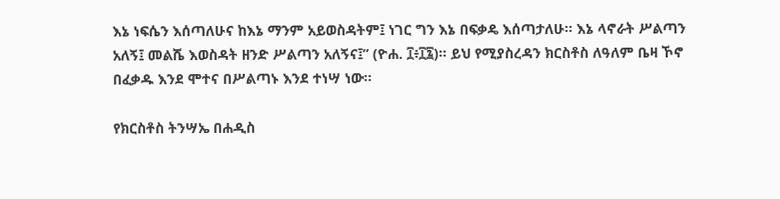እኔ ነፍሴን እሰጣለሁና ከእኔ ማንም አይወስዳትም፤ ነገር ግን እኔ በፍቃዴ እሰጣታለሁ፡፡ እኔ ላኖራት ሥልጣን አለኝ፤ መልሼ እወስዳት ዘንድ ሥልጣን አለኝና፤” (ዮሐ. ፲፥፲፯)፡፡ ይህ የሚያስረዳን ክርስቶስ ለዓለም ቤዛ ኾኖ በፈቃዱ እንደ ሞተና በሥልጣኑ እንደ ተነሣ ነው፡፡

የክርስቶስ ትንሣኤ በሐዲስ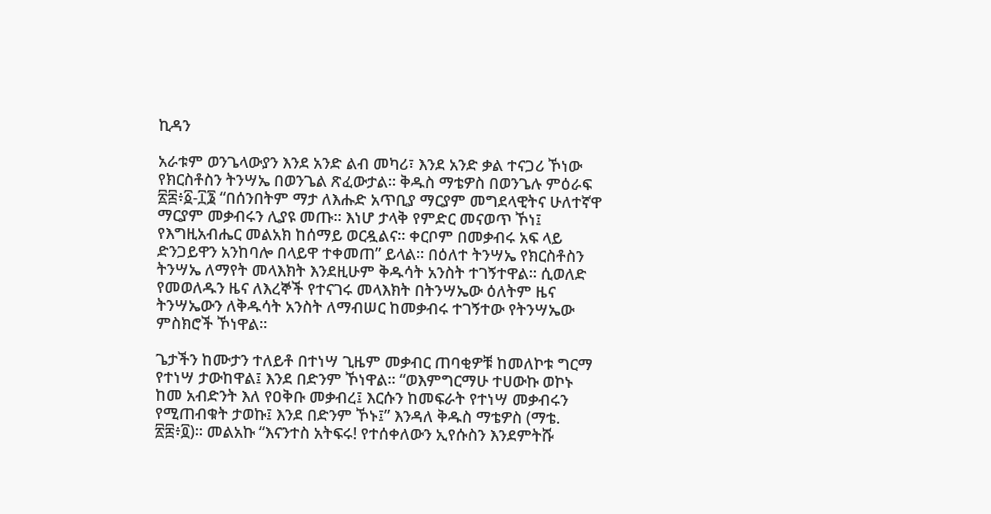ኪዳን

አራቱም ወንጌላውያን እንደ አንድ ልብ መካሪ፣ እንደ አንድ ቃል ተናጋሪ ኾነው የክርስቶስን ትንሣኤ በወንጌል ጽፈውታል፡፡ ቅዱስ ማቴዎስ በወንጌሉ ምዕራፍ ፳፰፥፩-፲፮ “በሰንበትም ማታ ለእሑድ አጥቢያ ማርያም መግደላዊትና ሁለተኛዋ ማርያም መቃብሩን ሊያዩ መጡ፡፡ እነሆ ታላቅ የምድር መናወጥ ኾነ፤ የእግዚአብሔር መልአክ ከሰማይ ወርዷልና፡፡ ቀርቦም በመቃብሩ አፍ ላይ ድንጋይዋን አንከባሎ በላይዋ ተቀመጠ” ይላል፡፡ በዕለተ ትንሣኤ የክርስቶስን ትንሣኤ ለማየት መላእክት እንደዚሁም ቅዱሳት አንስት ተገኝተዋል፡፡ ሲወለድ የመወለዱን ዜና ለእረኞች የተናገሩ መላእክት በትንሣኤው ዕለትም ዜና ትንሣኤውን ለቅዱሳት አንስት ለማብሠር ከመቃብሩ ተገኝተው የትንሣኤው ምስክሮች ኾነዋል፡፡

ጌታችን ከሙታን ተለይቶ በተነሣ ጊዜም መቃብር ጠባቂዎቹ ከመለኮቱ ግርማ የተነሣ ታውከዋል፤ እንደ በድንም ኾነዋል፡፡ “ወእምግርማሁ ተሀውኩ ወኮኑ ከመ አብድንት እለ የዐቅቡ መቃብረ፤ እርሱን ከመፍራት የተነሣ መቃብሩን የሚጠብቁት ታወኩ፤ እንደ በድንም ኾኑ፤” እንዳለ ቅዱስ ማቴዎስ (ማቴ. ፳፰፥፬)፡፡ መልአኩ “እናንተስ አትፍሩ! የተሰቀለውን ኢየሱስን እንደምትሹ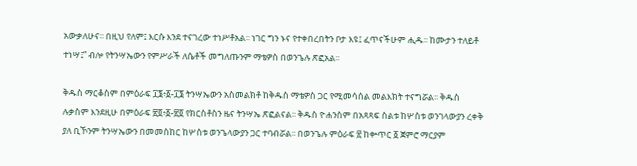አውቃለሁና፡፡ በዚህ የለም፤ እርሱ እንደ ተናገረው ተነሥቶአል፡፡ ነገር ግን ኑና የተቀበረበትን ቦታ እዩ፤ ፈጥናችሁም ሒዱ፡፡ ከሙታን ተለይቶ ተነሣ፤” ብሎ የትንሣኤውን የምሥራች ለሴቶች መግለጡንም ማቴዎስ በወንጌሉ ጽፎአል፡፡

ቅዱስ ማርቆስም በምዕራፍ ፲፮፥፩-፲፮ ትንሣኤውን አስመልክቶ ከቅዱስ ማቴዎስ ጋር የሚመሳሰል መልእክት ተናግሯል፡፡ ቅዱስ ሉቃስም እንደዚሁ በምዕራፍ ፳፬፥፩-፳፬ የክርስቶስን ዜና ትንሣኤ ጽፎልናል፡፡ ቅዱስ ዮሐንስም በአጻጻፍ ስልቱ ከሦስቱ ወንገላውያን ረቀቅ ያለ ቢኾንም ትንሣኤውን በመመስከር ከሦስቱ ወንጌላውያን ጋር ተባብሯል፡፡ በወንጌሉ ምዕራፍ ፳ ከቍጥር ፩ ጀምሮ ማርያም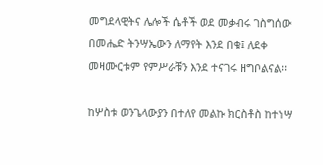መግደላዊትና ሌሎች ሴቶች ወደ መቃብሩ ገስግሰው በመሔድ ትንሣኤውን ለማየት እንደ በቁ፤ ለደቀ መዛሙርቱም የምሥራቹን እንደ ተናገሩ ዘግቦልናል፡፡

ከሦስቱ ወንጌላውያን በተለየ መልኩ ክርስቶስ ከተነሣ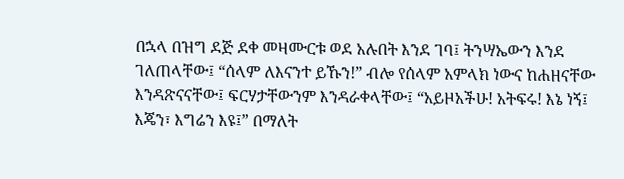በኋላ በዝግ ደጅ ደቀ መዛሙርቱ ወደ አሉበት እንደ ገባ፤ ትንሣኤውን እንደ ገለጠላቸው፤ “ሰላም ለእናንተ ይኹን!” ብሎ የሰላም አምላክ ነውና ከሐዘናቸው እንዳጽናናቸው፤ ፍርሃታቸውንም እንዳራቀላቸው፤ “አይዞአችሁ! አትፍሩ! እኔ ነኝ፤ እጄን፣ እግሬን እዩ፤” በማለት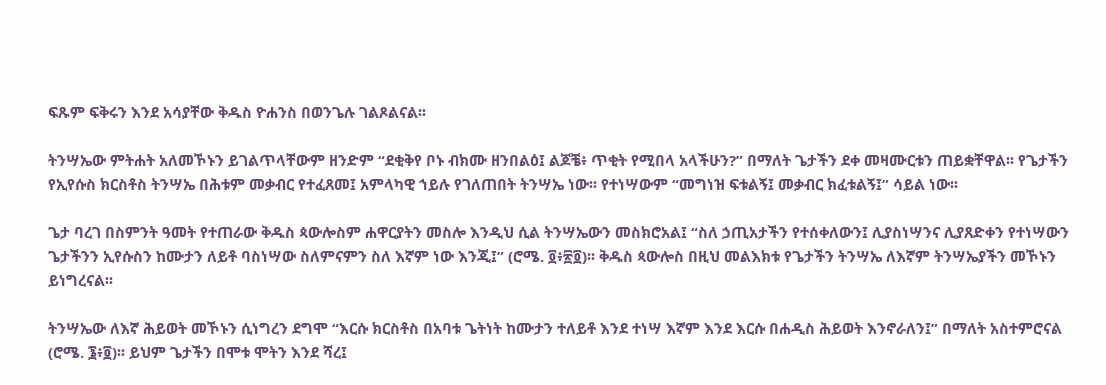ፍጹም ፍቅሩን እንደ አሳያቸው ቅዱስ ዮሐንስ በወንጌሉ ገልጾልናል፡፡

ትንሣኤው ምትሐት አለመኾኑን ይገልጥላቸውም ዘንድም “ደቂቅየ ቦኑ ብክሙ ዘንበልዕ፤ ልጆቼ፥ ጥቂት የሚበላ አላችሁን?” በማለት ጌታችን ደቀ መዛሙርቱን ጠይቋቸዋል፡፡ የጌታችን የኢየሱስ ክርስቶስ ትንሣኤ በሕቱም መቃብር የተፈጸመ፤ አምላካዊ ኀይሉ የገለጠበት ትንሣኤ ነው፡፡ የተነሣውም “መግነዝ ፍቱልኝ፤ መቃብር ክፈቱልኝ፤” ሳይል ነው፡፡

ጌታ ባረገ በስምንት ዓመት የተጠራው ቅዱስ ጳውሎስም ሐዋርያትን መስሎ እንዲህ ሲል ትንሣኤውን መስክሮአል፤ “ስለ ኃጢአታችን የተሰቀለውን፤ ሊያስነሣንና ሊያጸድቀን የተነሣውን ጌታችንን ኢየሱስን ከሙታን ለይቶ ባስነሣው ስለምናምን ስለ እኛም ነው እንጂ፤” (ሮሜ. ፬፥፳፬)፡፡ ቅዱስ ጳውሎስ በዚህ መልእክቱ የጌታችን ትንሣኤ ለእኛም ትንሣኤያችን መኾኑን ይነግረናል፡፡

ትንሣኤው ለእኛ ሕይወት መኾኑን ሲነግረን ደግሞ “እርሱ ክርስቶስ በአባቱ ጌትነት ከሙታን ተለይቶ እንደ ተነሣ እኛም እንደ እርሱ በሐዲስ ሕይወት እንኖራለን፤” በማለት አስተምሮናል (ሮሜ. ፮፥፬)፡፡ ይህም ጌታችን በሞቱ ሞትን እንደ ሻረ፤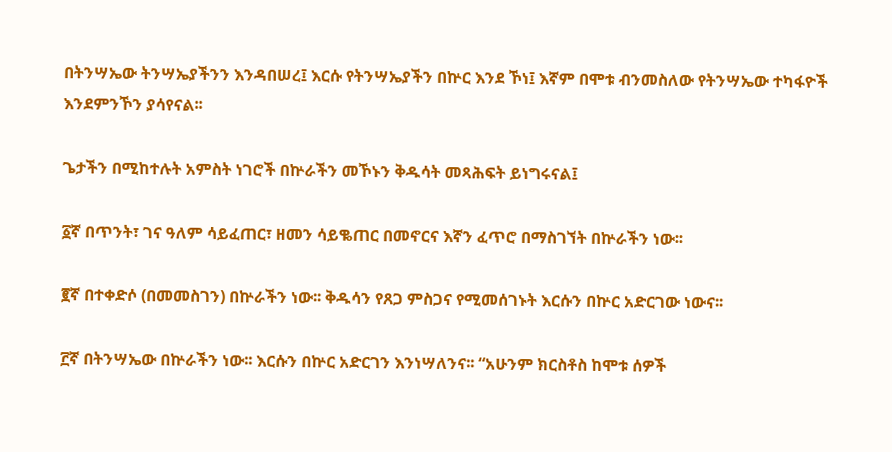በትንሣኤው ትንሣኤያችንን እንዳበሠረ፤ እርሱ የትንሣኤያችን በኵር እንደ ኾነ፤ እኛም በሞቱ ብንመስለው የትንሣኤው ተካፋዮች እንደምንኾን ያሳየናል፡፡

ጌታችን በሚከተሉት አምስት ነገሮች በኵራችን መኾኑን ቅዱሳት መጻሕፍት ይነግሩናል፤

፩ኛ በጥንት፣ ገና ዓለም ሳይፈጠር፣ ዘመን ሳይቈጠር በመኖርና እኛን ፈጥሮ በማስገኘት በኵራችን ነው፡፡

፪ኛ በተቀድሶ (በመመስገን) በኵራችን ነው፡፡ ቅዱሳን የጸጋ ምስጋና የሚመሰገኑት እርሱን በኵር አድርገው ነውና፡፡

፫ኛ በትንሣኤው በኵራችን ነው፡፡ እርሱን በኵር አድርገን እንነሣለንና፡፡ “አሁንም ክርስቶስ ከሞቱ ሰዎች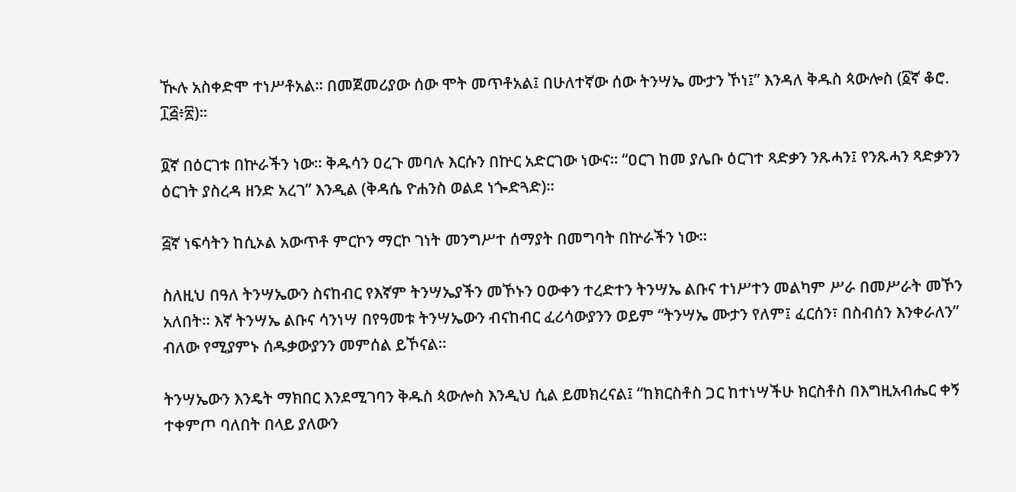ዂሉ አስቀድሞ ተነሥቶአል፡፡ በመጀመሪያው ሰው ሞት መጥቶአል፤ በሁለተኛው ሰው ትንሣኤ ሙታን ኾነ፤” እንዳለ ቅዱስ ጳውሎስ (፩ኛ ቆሮ. ፲፭፥፳)፡፡

፬ኛ በዕርገቱ በኵራችን ነው፡፡ ቅዱሳን ዐረጉ መባሉ እርሱን በኵር አድርገው ነውና፡፡ “ዐርገ ከመ ያሌቡ ዕርገተ ጻድቃን ንጹሓን፤ የንጹሓን ጻድቃንን ዕርገት ያስረዳ ዘንድ አረገ” እንዲል (ቅዳሴ ዮሐንስ ወልደ ነጐድጓድ)፡፡

፭ኛ ነፍሳትን ከሲኦል አውጥቶ ምርኮን ማርኮ ገነት መንግሥተ ሰማያት በመግባት በኵራችን ነው፡፡

ስለዚህ በዓለ ትንሣኤውን ስናከብር የእኛም ትንሣኤያችን መኾኑን ዐውቀን ተረድተን ትንሣኤ ልቡና ተነሥተን መልካም ሥራ በመሥራት መኾን አለበት፡፡ እኛ ትንሣኤ ልቡና ሳንነሣ በየዓመቱ ትንሣኤውን ብናከብር ፈሪሳውያንን ወይም “ትንሣኤ ሙታን የለም፤ ፈርሰን፣ በስብሰን እንቀራለን” ብለው የሚያምኑ ሰዱቃውያንን መምሰል ይኾናል፡፡

ትንሣኤውን እንዴት ማክበር እንደሚገባን ቅዱስ ጳውሎስ እንዲህ ሲል ይመክረናል፤ “ከክርስቶስ ጋር ከተነሣችሁ ክርስቶስ በእግዚአብሔር ቀኝ ተቀምጦ ባለበት በላይ ያለውን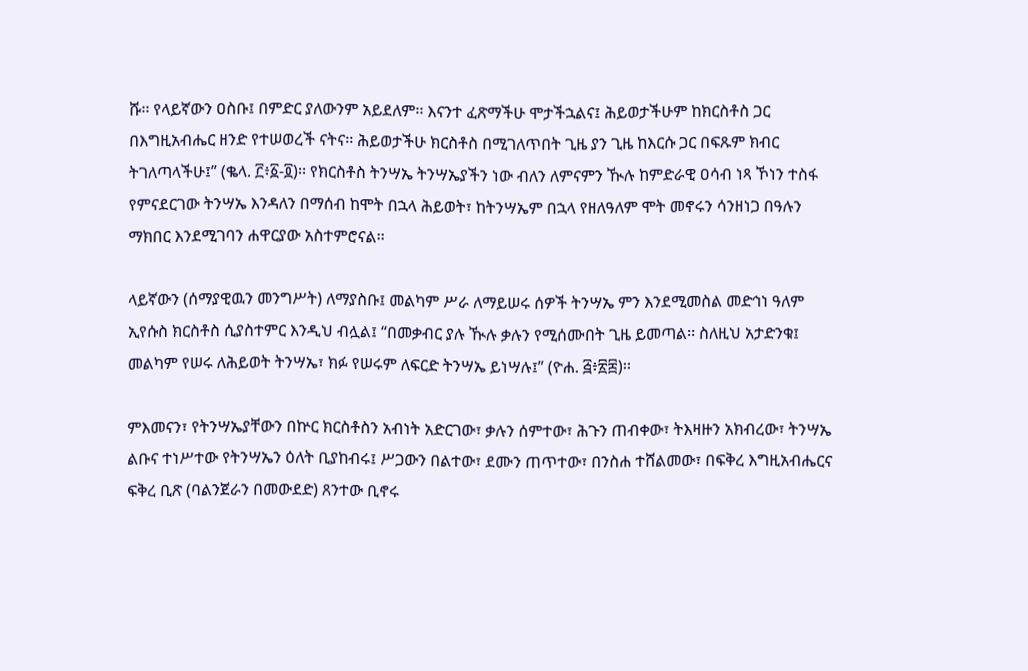ሹ፡፡ የላይኛውን ዐስቡ፤ በምድር ያለውንም አይደለም፡፡ እናንተ ፈጽማችሁ ሞታችኋልና፤ ሕይወታችሁም ከክርስቶስ ጋር በእግዚአብሔር ዘንድ የተሠወረች ናትና፡፡ ሕይወታችሁ ክርስቶስ በሚገለጥበት ጊዜ ያን ጊዜ ከእርሱ ጋር በፍጹም ክብር ትገለጣላችሁ፤” (ቈላ. ፫፥፩-፬)፡፡ የክርስቶስ ትንሣኤ ትንሣኤያችን ነው ብለን ለምናምን ዂሉ ከምድራዊ ዐሳብ ነጻ ኾነን ተስፋ የምናደርገው ትንሣኤ እንዳለን በማሰብ ከሞት በኋላ ሕይወት፣ ከትንሣኤም በኋላ የዘለዓለም ሞት መኖሩን ሳንዘነጋ በዓሉን ማክበር እንደሚገባን ሐዋርያው አስተምሮናል፡፡

ላይኛውን (ሰማያዊዉን መንግሥት) ለማያስቡ፤ መልካም ሥራ ለማይሠሩ ሰዎች ትንሣኤ ምን እንደሚመስል መድኅነ ዓለም ኢየሱስ ክርስቶስ ሲያስተምር እንዲህ ብሏል፤ “በመቃብር ያሉ ዂሉ ቃሉን የሚሰሙበት ጊዜ ይመጣል፡፡ ስለዚህ አታድንቁ፤ መልካም የሠሩ ለሕይወት ትንሣኤ፣ ክፉ የሠሩም ለፍርድ ትንሣኤ ይነሣሉ፤” (ዮሐ. ፭፥፳፰)፡፡

ምእመናን፣ የትንሣኤያቸውን በኵር ክርስቶስን አብነት አድርገው፣ ቃሉን ሰምተው፣ ሕጉን ጠብቀው፣ ትእዛዙን አክብረው፣ ትንሣኤ ልቡና ተነሥተው የትንሣኤን ዕለት ቢያከብሩ፤ ሥጋውን በልተው፣ ደሙን ጠጥተው፣ በንስሐ ተሸልመው፣ በፍቅረ እግዚአብሔርና ፍቅረ ቢጽ (ባልንጀራን በመውደድ) ጸንተው ቢኖሩ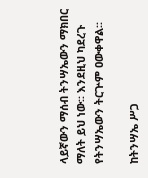ላይኛውን ማሰብ ትንሣኤውን ማክበር ማለት ይህ ነው፡፡ እንደዚህ ካደረጉ የትንሣኤውን ትርጕም ዐውቀዋል፡፡

ከትንሣኤ ሥጋ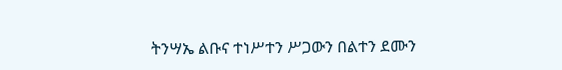ትንሣኤ ልቡና ተነሥተን ሥጋውን በልተን ደሙን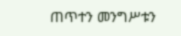ጠጥተን መንግሥቱን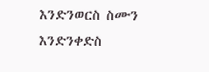እንድንወርስ ስሙን እንድንቀድስ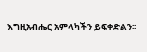እግዚአብሔር አምላካችን ይፍቀድልን፡፡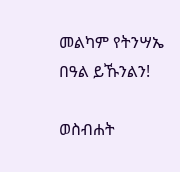መልካም የትንሣኤ በዓል ይኹንልን!

ወስብሐት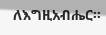ለእግዚአብሔር፡፡